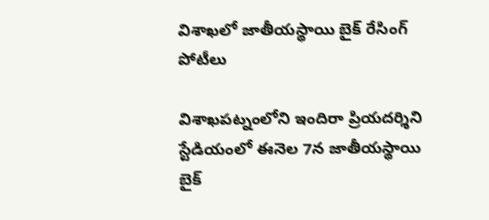విశాఖలో జాతీయస్థాయి బైక్ రేసింగ్ పోటీలు

విశాఖపట్నంలోని ఇందిరా ప్రియదర్శిని స్టేడియంలో ఈనెల 7న జాతీయస్థాయి బైక్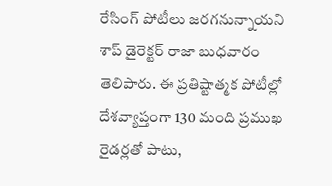రేసింగ్ పోటీలు జరగనున్నాయని శాప్ డైరెక్టర్ రాజా బుధవారం తెలిపారు. ఈ ప్రతిష్టాత్మక పోటీల్లో దేశవ్యాప్తంగా 130 మంది ప్రముఖ రైడర్లతో పాటు,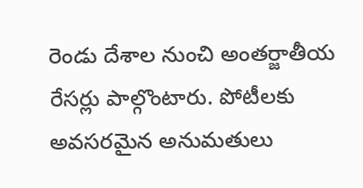రెండు దేశాల నుంచి అంతర్జాతీయ రేసర్లు పాల్గొంటారు. పోటీలకు అవసరమైన అనుమతులు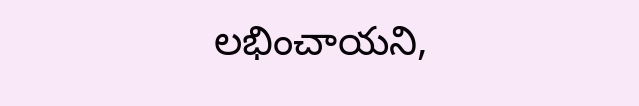లభించాయని,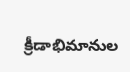క్రీడాభిమానుల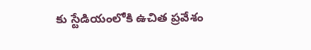కు స్టేడియంలోకి ఉచిత ప్రవేశం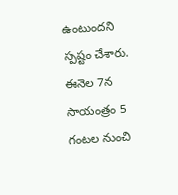ఉంటుందని స్పష్టం చేశారు. ఈనెల 7న సాయంత్రం 5 గంటల నుంచి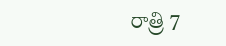రాత్రి 7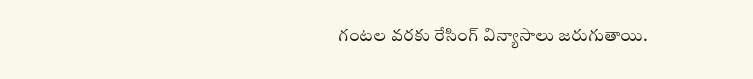గంటల వరకు రేసింగ్ విన్యాసాలు జరుగుతాయి.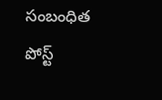సంబంధిత పోస్ట్